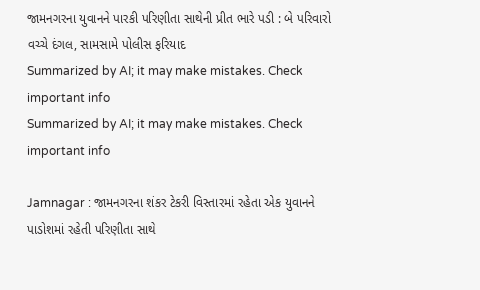જામનગરના યુવાનને પારકી પરિણીતા સાથેની પ્રીત ભારે પડી : બે પરિવારો વચ્ચે દંગલ, સામસામે પોલીસ ફરિયાદ
Summarized by AI; it may make mistakes. Check important info
Summarized by AI; it may make mistakes. Check important info

Jamnagar : જામનગરના શંકર ટેકરી વિસ્તારમાં રહેતા એક યુવાનને પાડોશમાં રહેતી પરિણીતા સાથે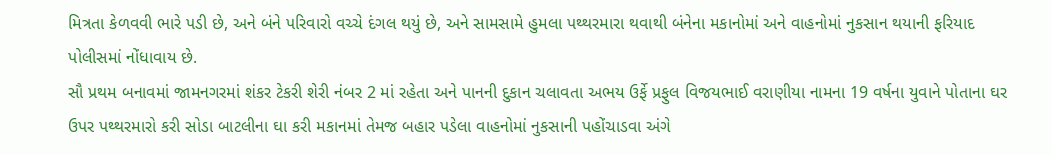મિત્રતા કેળવવી ભારે પડી છે, અને બંને પરિવારો વચ્ચે દંગલ થયું છે, અને સામસામે હુમલા પથ્થરમારા થવાથી બંનેના મકાનોમાં અને વાહનોમાં નુકસાન થયાની ફરિયાદ પોલીસમાં નોંધાવાય છે.
સૌ પ્રથમ બનાવમાં જામનગરમાં શંકર ટેકરી શેરી નંબર 2 માં રહેતા અને પાનની દુકાન ચલાવતા અભય ઉર્ફે પ્રફુલ વિજયભાઈ વરાણીયા નામના 19 વર્ષના યુવાને પોતાના ઘર ઉપર પથ્થરમારો કરી સોડા બાટલીના ઘા કરી મકાનમાં તેમજ બહાર પડેલા વાહનોમાં નુકસાની પહોંચાડવા અંગે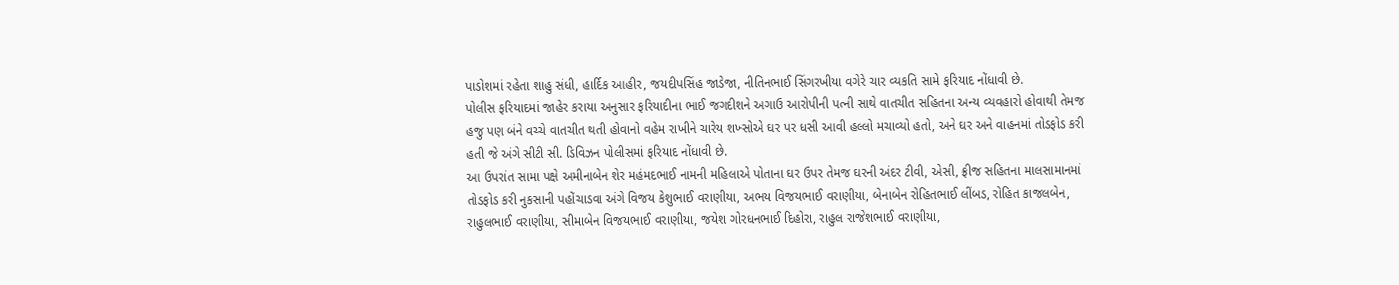પાડોશમાં રહેતા શાહુ સંધી, હાર્દિક આહીર, જયદીપસિંહ જાડેજા, નીતિનભાઈ સિંગરખીયા વગેરે ચાર વ્યકતિ સામે ફરિયાદ નોંધાવી છે.
પોલીસ ફરિયાદમાં જાહેર કરાયા અનુસાર ફરિયાદીના ભાઈ જગદીશને અગાઉ આરોપીની પત્ની સાથે વાતચીત સહિતના અન્ય વ્યવહારો હોવાથી તેમજ હજુ પણ બંને વચ્ચે વાતચીત થતી હોવાનો વહેમ રાખીને ચારેય શખ્સોએ ઘર પર ધસી આવી હલ્લો મચાવ્યો હતો, અને ઘર અને વાહનમાં તોડફોડ કરી હતી જે અંગે સીટી સી. ડિવિઝન પોલીસમાં ફરિયાદ નોંધાવી છે.
આ ઉપરાંત સામા પક્ષે અમીનાબેન શેર મહંમદભાઈ નામની મહિલાએ પોતાના ઘર ઉપર તેમજ ઘરની અંદર ટીવી, એસી, ફ્રીજ સહિતના માલસામાનમાં તોડફોડ કરી નુકસાની પહોંચાડવા અંગે વિજય કેશુભાઈ વરાણીયા, અભય વિજયભાઈ વરાણીયા, બેનાબેન રોહિતભાઈ લીંબડ, રોહિત કાજલબેન, રાહુલભાઈ વરાણીયા, સીમાબેન વિજયભાઈ વરાણીયા, જયેશ ગોરધનભાઈ દિહોરા, રાહુલ રાજેશભાઈ વરાણીયા,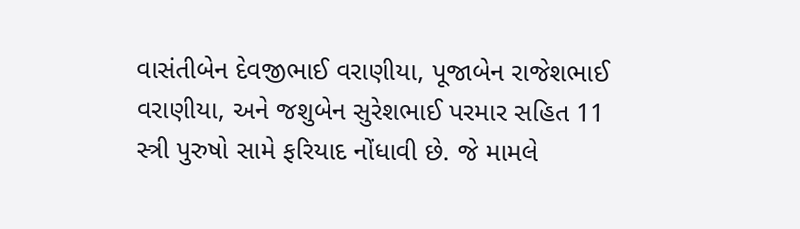વાસંતીબેન દેવજીભાઈ વરાણીયા, પૂજાબેન રાજેશભાઈ વરાણીયા, અને જશુબેન સુરેશભાઈ પરમાર સહિત 11 સ્ત્રી પુરુષો સામે ફરિયાદ નોંધાવી છે. જે મામલે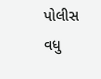પોલીસ વધુ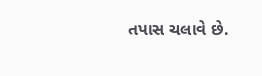તપાસ ચલાવે છે.